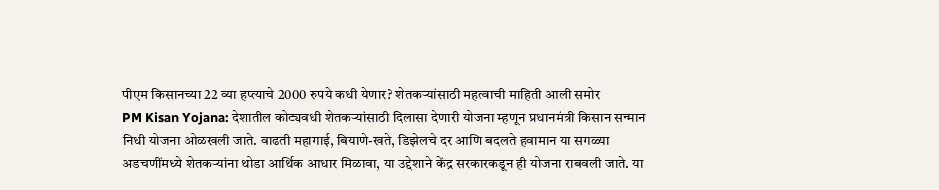पीएम किसानच्या 22 व्या हप्त्याचे 2000 रुपये कधी येणार? शेतकऱ्यांसाठी महत्वाची माहिती आली समोर
PM Kisan Yojana: देशातील कोट्यवधी शेतकऱ्यांसाठी दिलासा देणारी योजना म्हणून प्रधानमंत्री किसान सन्मान निधी योजना ओळखली जाते. वाढती महागाई, बियाणे-खते, डिझेलचे दर आणि बदलते हवामान या सगळ्या अडचणींमध्ये शेतकऱ्यांना थोडा आर्थिक आधार मिळावा, या उद्देशाने केंद्र सरकारकडून ही योजना राबवली जाते. या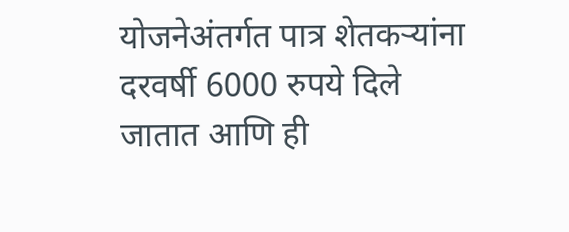योजनेअंतर्गत पात्र शेतकऱ्यांना दरवर्षी 6000 रुपये दिले जातात आणि ही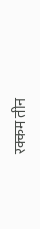रक्कम तीन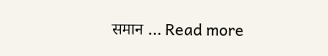समान … Read more